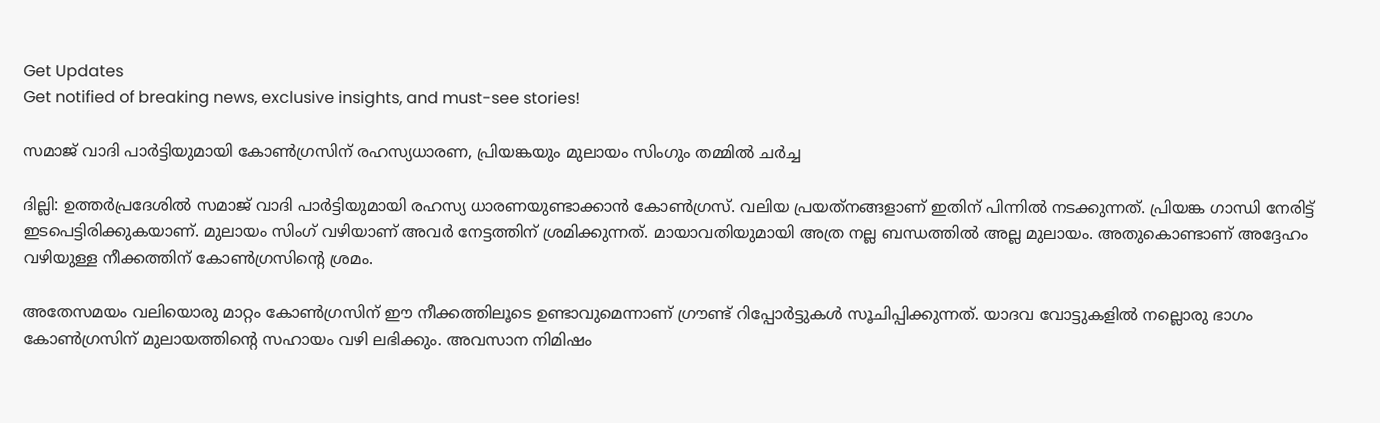Get Updates
Get notified of breaking news, exclusive insights, and must-see stories!

സമാജ് വാദി പാര്‍ട്ടിയുമായി കോണ്‍ഗ്രസിന് രഹസ്യധാരണ, പ്രിയങ്കയും മുലായം സിംഗും തമ്മില്‍ ചര്‍ച്ച

ദില്ലി: ഉത്തര്‍പ്രദേശില്‍ സമാജ് വാദി പാര്‍ട്ടിയുമായി രഹസ്യ ധാരണയുണ്ടാക്കാന്‍ കോണ്‍ഗ്രസ്. വലിയ പ്രയത്‌നങ്ങളാണ് ഇതിന് പിന്നില്‍ നടക്കുന്നത്. പ്രിയങ്ക ഗാന്ധി നേരിട്ട് ഇടപെട്ടിരിക്കുകയാണ്. മുലായം സിംഗ് വഴിയാണ് അവര്‍ നേട്ടത്തിന് ശ്രമിക്കുന്നത്. മായാവതിയുമായി അത്ര നല്ല ബന്ധത്തില്‍ അല്ല മുലായം. അതുകൊണ്ടാണ് അദ്ദേഹം വഴിയുള്ള നീക്കത്തിന് കോണ്‍ഗ്രസിന്റെ ശ്രമം.

അതേസമയം വലിയൊരു മാറ്റം കോണ്‍ഗ്രസിന് ഈ നീക്കത്തിലൂടെ ഉണ്ടാവുമെന്നാണ് ഗ്രൗണ്ട് റിപ്പോര്‍ട്ടുകള്‍ സൂചിപ്പിക്കുന്നത്. യാദവ വോട്ടുകളില്‍ നല്ലൊരു ഭാഗം കോണ്‍ഗ്രസിന് മുലായത്തിന്റെ സഹായം വഴി ലഭിക്കും. അവസാന നിമിഷം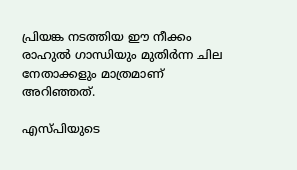പ്രിയങ്ക നടത്തിയ ഈ നീക്കം രാഹുല്‍ ഗാന്ധിയും മുതിര്‍ന്ന ചില നേതാക്കളും മാത്രമാണ് അറിഞ്ഞത്.

എസ്പിയുടെ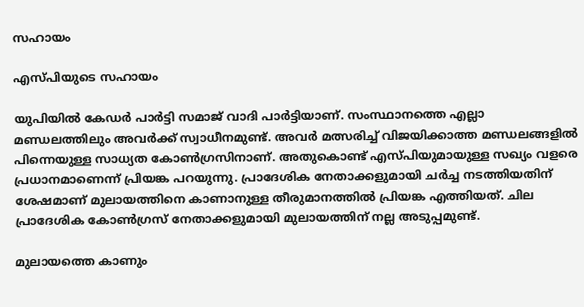സഹായം

എസ്പിയുടെ സഹായം

യുപിയില്‍ കേഡര്‍ പാര്‍ട്ടി സമാജ് വാദി പാര്‍ട്ടിയാണ്. സംസ്ഥാനത്തെ എല്ലാ മണ്ഡലത്തിലും അവര്‍ക്ക് സ്വാധീനമുണ്ട്. അവര്‍ മത്സരിച്ച് വിജയിക്കാത്ത മണ്ഡലങ്ങളില്‍ പിന്നെയുള്ള സാധ്യത കോണ്‍ഗ്രസിനാണ്. അതുകൊണ്ട് എസ്പിയുമായുള്ള സഖ്യം വളരെ പ്രധാനമാണെന്ന് പ്രിയങ്ക പറയുന്നു. പ്രാദേശിക നേതാക്കളുമായി ചര്‍ച്ച നടത്തിയതിന് ശേഷമാണ് മുലായത്തിനെ കാണാനുള്ള തീരുമാനത്തില്‍ പ്രിയങ്ക എത്തിയത്. ചില പ്രാദേശിക കോണ്‍ഗ്രസ് നേതാക്കളുമായി മുലായത്തിന് നല്ല അടുപ്പമുണ്ട്.

മുലായത്തെ കാണും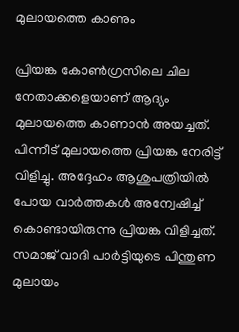മുലായത്തെ കാണും

പ്രിയങ്ക കോണ്‍ഗ്രസിലെ ചില നേതാക്കളെയാണ് ആദ്യം മുലായത്തെ കാണാന്‍ അയച്ചത്. പിന്നീട് മുലായത്തെ പ്രിയങ്ക നേരിട്ട് വിളിച്ചു. അദ്ദേഹം ആശുപത്രിയില്‍ പോയ വാര്‍ത്തകള്‍ അന്വേഷിച്ച് കൊണ്ടായിരുന്നു പ്രിയങ്ക വിളിച്ചത്. സമാജ് വാദി പാര്‍ട്ടിയുടെ പിന്തുണ മുലായം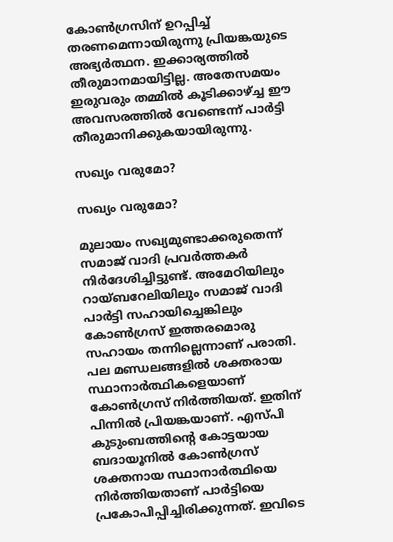കോണ്‍ഗ്രസിന് ഉറപ്പിച്ച് തരണമെന്നായിരുന്നു പ്രിയങ്കയുടെ അഭ്യര്‍ത്ഥന. ഇക്കാര്യത്തില്‍ തീരുമാനമായിട്ടില്ല. അതേസമയം ഇരുവരും തമ്മില്‍ കൂടിക്കാഴ്ച്ച ഈ അവസരത്തില്‍ വേണ്ടെന്ന് പാര്‍ട്ടി തീരുമാനിക്കുകയായിരുന്നു.

സഖ്യം വരുമോ?

സഖ്യം വരുമോ?

മുലായം സഖ്യമുണ്ടാക്കരുതെന്ന് സമാജ് വാദി പ്രവര്‍ത്തകര്‍ നിര്‍ദേശിച്ചിട്ടുണ്ട്. അമേഠിയിലും റായ്ബറേലിയിലും സമാജ് വാദി പാര്‍ട്ടി സഹായിച്ചെങ്കിലും കോണ്‍ഗ്രസ് ഇത്തരമൊരു സഹായം തന്നില്ലെന്നാണ് പരാതി. പല മണ്ഡലങ്ങളില്‍ ശക്തരായ സ്ഥാനാര്‍ത്ഥികളെയാണ് കോണ്‍ഗ്രസ് നിര്‍ത്തിയത്. ഇതിന് പിന്നില്‍ പ്രിയങ്കയാണ്. എസ്പി കുടുംബത്തിന്റെ കോട്ടയായ ബദായൂനില്‍ കോണ്‍ഗ്രസ് ശക്തനായ സ്ഥാനാര്‍ത്ഥിയെ നിര്‍ത്തിയതാണ് പാര്‍ട്ടിയെ പ്രകോപിപ്പിച്ചിരിക്കുന്നത്. ഇവിടെ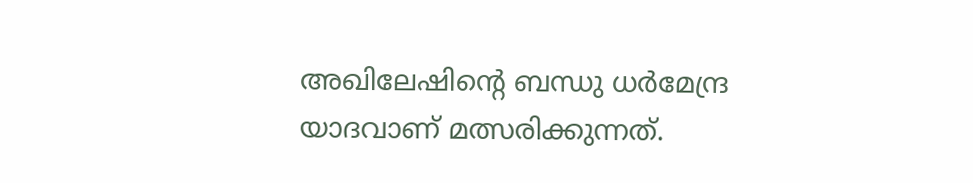അഖിലേഷിന്റെ ബന്ധു ധര്‍മേന്ദ്ര യാദവാണ് മത്സരിക്കുന്നത്.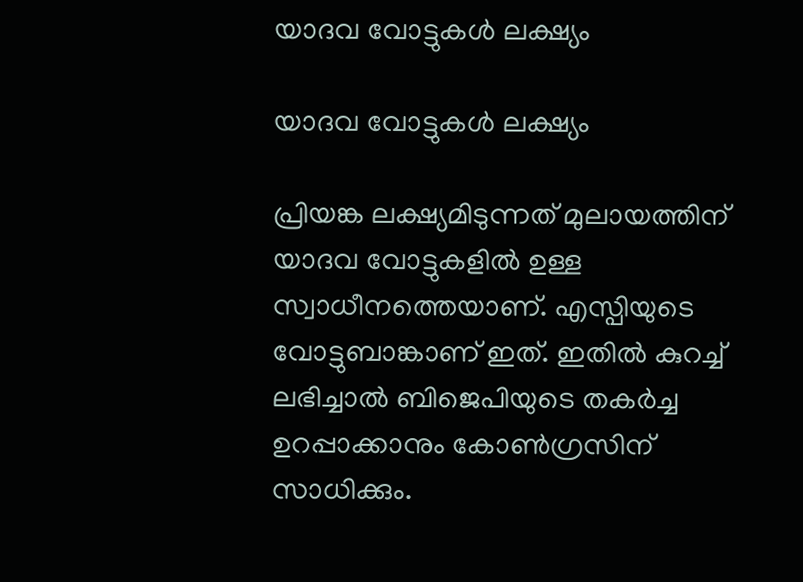യാദവ വോട്ടുകള്‍ ലക്ഷ്യം

യാദവ വോട്ടുകള്‍ ലക്ഷ്യം

പ്രിയങ്ക ലക്ഷ്യമിടുന്നത് മുലായത്തിന് യാദവ വോട്ടുകളില്‍ ഉള്ള സ്വാധീനത്തെയാണ്. എസ്പിയുടെ വോട്ടുബാങ്കാണ് ഇത്. ഇതില്‍ കുറച്ച് ലഭിച്ചാല്‍ ബിജെപിയുടെ തകര്‍ച്ച ഉറപ്പാക്കാനും കോണ്‍ഗ്രസിന് സാധിക്കും.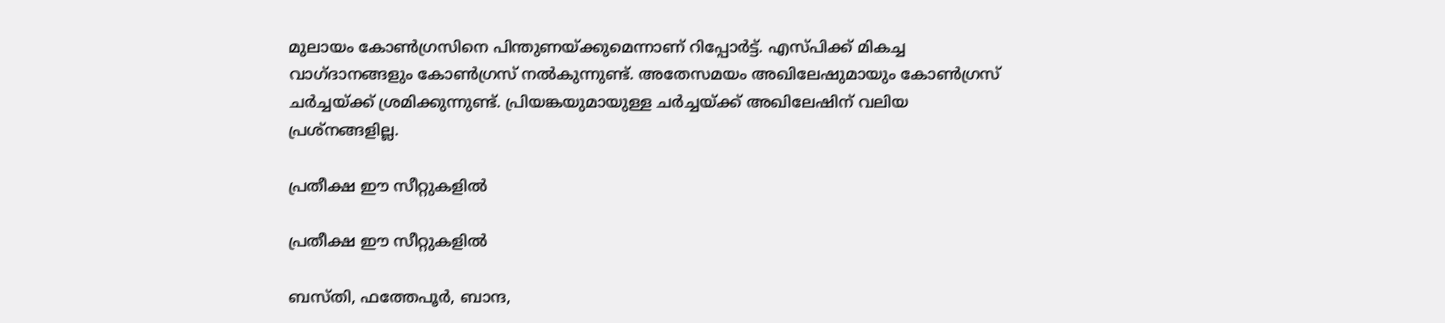മുലായം കോണ്‍ഗ്രസിനെ പിന്തുണയ്ക്കുമെന്നാണ് റിപ്പോര്‍ട്ട്. എസ്പിക്ക് മികച്ച വാഗ്ദാനങ്ങളും കോണ്‍ഗ്രസ് നല്‍കുന്നുണ്ട്. അതേസമയം അഖിലേഷുമായും കോണ്‍ഗ്രസ് ചര്‍ച്ചയ്ക്ക് ശ്രമിക്കുന്നുണ്ട്. പ്രിയങ്കയുമായുള്ള ചര്‍ച്ചയ്ക്ക് അഖിലേഷിന് വലിയ പ്രശ്‌നങ്ങളില്ല.

പ്രതീക്ഷ ഈ സീറ്റുകളില്‍

പ്രതീക്ഷ ഈ സീറ്റുകളില്‍

ബസ്തി, ഫത്തേപൂര്‍, ബാന്ദ,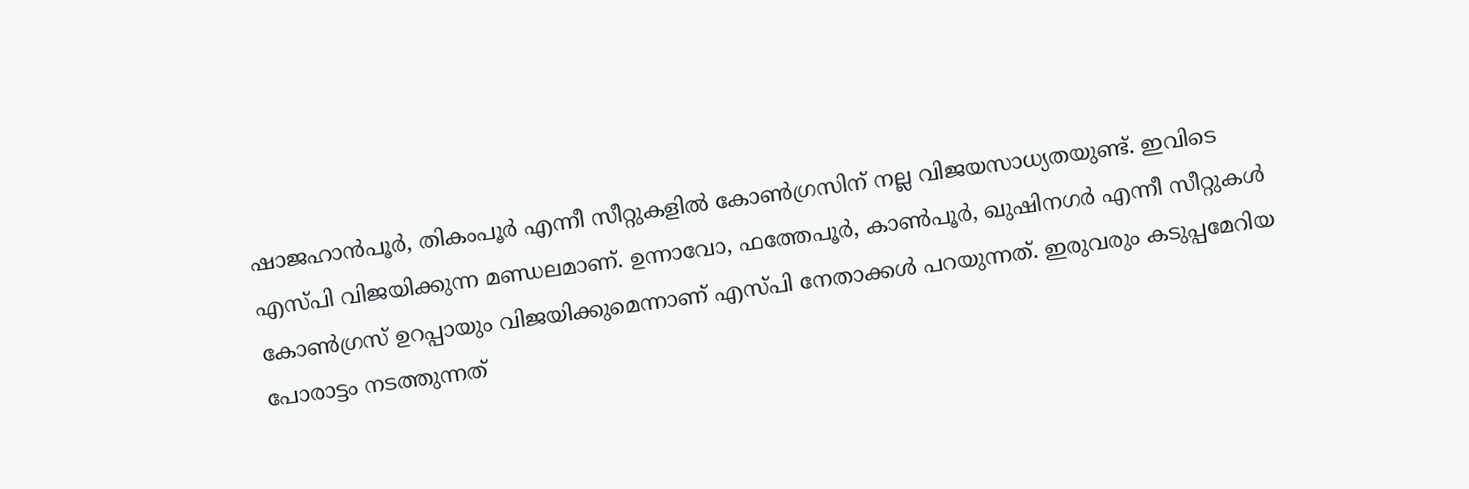ഷാജഹാന്‍പൂര്‍, തികംപൂര്‍ എന്നീ സീറ്റുകളില്‍ കോണ്‍ഗ്രസിന് നല്ല വിജയസാധ്യതയുണ്ട്. ഇവിടെ എസ്പി വിജയിക്കുന്ന മണ്ഡലമാണ്. ഉന്നാവോ, ഫത്തേപൂര്‍, കാണ്‍പൂര്‍, ഖുഷിനഗര്‍ എന്നീ സീറ്റുകള്‍ കോണ്‍ഗ്രസ് ഉറപ്പായും വിജയിക്കുമെന്നാണ് എസ്പി നേതാക്കള്‍ പറയുന്നത്. ഇരുവരും കടുപ്പമേറിയ പോരാട്ടം നടത്തുന്നത്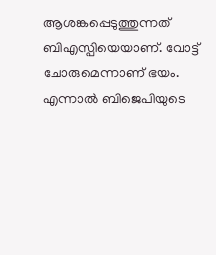ആശങ്കപ്പെടുത്തുന്നത് ബിഎസ്പിയെയാണ്. വോട്ട് ചോരുമെന്നാണ് ഭയം. എന്നാല്‍ ബിജെപിയുടെ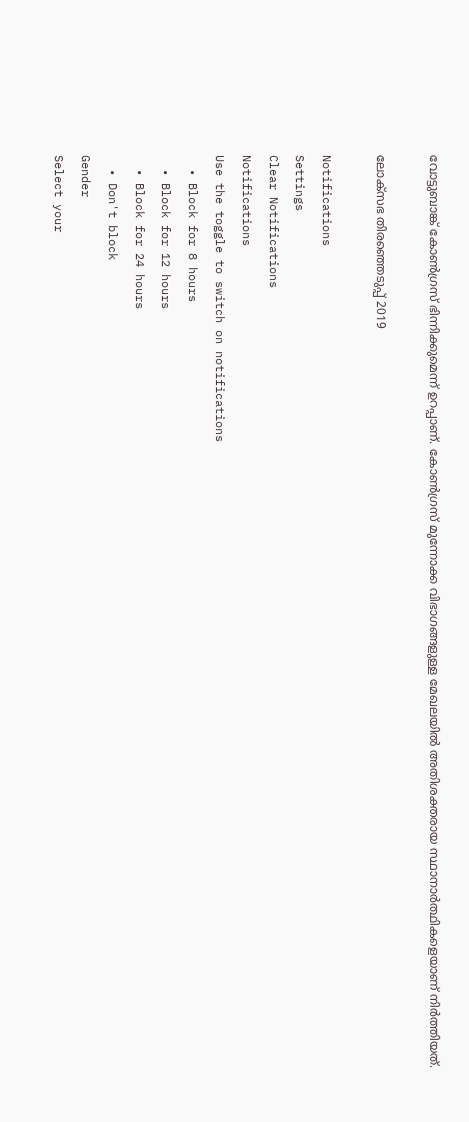വോട്ടുബാങ്ക് കോണ്‍ഗ്രസ് ഭിന്നിക്കുമെന്ന് ഉറപ്പാണ്. കോണ്‍ഗ്രസ് മുന്നോക്ക വിഭാഗങ്ങളുള്ള മേഖലയില്‍ അതിശക്തരായ സ്ഥാനാര്‍ത്ഥികളെയാണ് നിര്‍ത്തിയത്.

ലോക്സഭ തിരഞ്ഞെടുപ്പ് 2019

Notifications
Settings
Clear Notifications
Notifications
Use the toggle to switch on notifications
  • Block for 8 hours
  • Block for 12 hours
  • Block for 24 hours
  • Don't block
Gender
Select your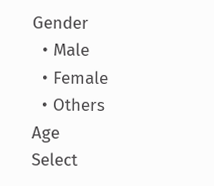Gender
  • Male
  • Female
  • Others
Age
Select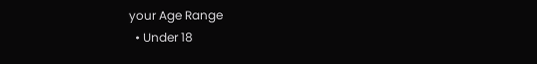your Age Range
  • Under 18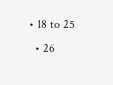• 18 to 25
  • 26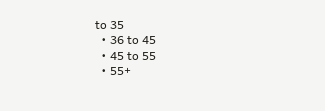to 35
  • 36 to 45
  • 45 to 55
  • 55+